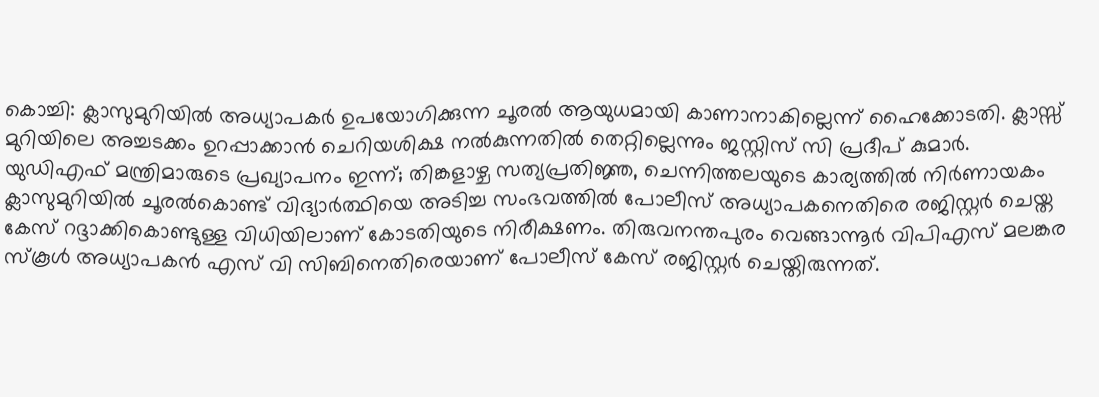കൊച്ചി: ക്ലാസുമുറിയിൽ അധ്യാപകർ ഉപയോഗിക്കുന്ന ചൂരൽ ആയുധമായി കാണാനാകില്ലെന്ന് ഹൈക്കോടതി. ക്ലാസ്സ് മുറിയിലെ അച്ചടക്കം ഉറപ്പാക്കാൻ ചെറിയശിക്ഷ നൽകുന്നതിൽ തെറ്റില്ലെന്നും ജസ്റ്റിസ് സി പ്രദീപ് കുമാർ.
യുഡിഎഫ് മന്ത്രിമാരുടെ പ്രഖ്യാപനം ഇന്ന്; തിങ്കളാഴ്ച സത്യപ്രതിജ്ഞ, ചെന്നിത്തലയുടെ കാര്യത്തിൽ നിർണായകം
ക്ലാസുമുറിയിൽ ചൂരൽകൊണ്ട് വിദ്യാർത്ഥിയെ അടിച്ച സംഭവത്തിൽ പോലീസ് അധ്യാപകനെതിരെ രജിസ്റ്റർ ചെയ്ത കേസ് റദ്ദാക്കികൊണ്ടുള്ള വിധിയിലാണ് കോടതിയുടെ നിരീക്ഷണം. തിരുവനന്തപുരം വെങ്ങാന്നൂർ വിപിഎസ് മലങ്കര സ്കൂൾ അധ്യാപകൻ എസ് വി സിബിനെതിരെയാണ് പോലീസ് കേസ് രജിസ്റ്റർ ചെയ്തിരുന്നത്.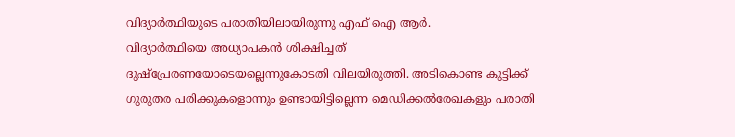വിദ്യാർത്ഥിയുടെ പരാതിയിലായിരുന്നു എഫ് ഐ ആർ.
വിദ്യാർത്ഥിയെ അധ്യാപകൻ ശിക്ഷിച്ചത് ദുഷ്പ്രേരണയോടെയല്ലെന്നുകോടതി വിലയിരുത്തി. അടികൊണ്ട കുട്ടിക്ക് ഗുരുതര പരിക്കുകളൊന്നും ഉണ്ടായിട്ടില്ലെന്ന മെഡിക്കൽരേഖകളും പരാതി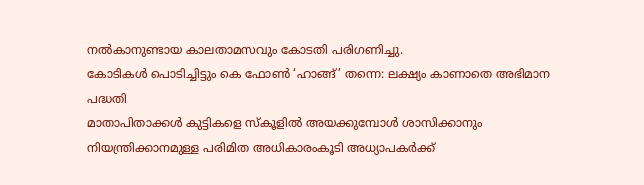നൽകാനുണ്ടായ കാലതാമസവും കോടതി പരിഗണിച്ചു.
കോടികൾ പൊടിച്ചിട്ടും കെ ഫോൺ ‘ഹാങ്ങ്’ തന്നെ: ലക്ഷ്യം കാണാതെ അഭിമാന പദ്ധതി
മാതാപിതാക്കൾ കുട്ടികളെ സ്കൂളിൽ അയക്കുമ്പോൾ ശാസിക്കാനും നിയന്ത്രിക്കാനമുള്ള പരിമിത അധികാരംകൂടി അധ്യാപകർക്ക്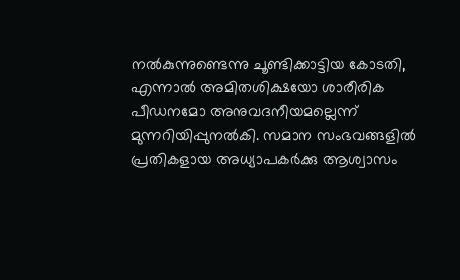നൽകുന്നുണ്ടെന്നു ചൂണ്ടിക്കാട്ടിയ കോടതി, എന്നാൽ അമിതശിക്ഷയോ ശാരീരിക പീഡനമോ അനുവദനീയമല്ലെന്ന് മുന്നറിയിപ്പുനൽകി. സമാന സംഭവങ്ങളിൽ പ്രതികളായ അധ്യാപകർക്കു ആശ്വാസം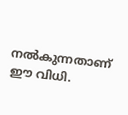നൽകുന്നതാണ് ഈ വിധി.